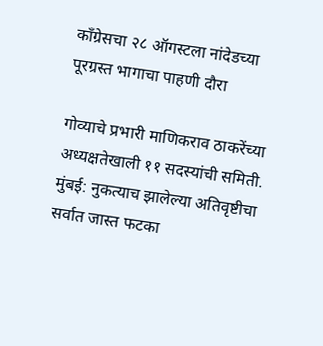काँग्रेसचा २८ ऑगस्टला नांदेडच्या पूरग्रस्त भागाचा पाहणी दौरा

गोव्याचे प्रभारी माणिकराव ठाकरेंच्या अध्यक्षतेखाली ११ सदस्यांची समिती. मुंबई: नुकत्याच झालेल्या अतिवृष्टीचा सर्वात जास्त फटका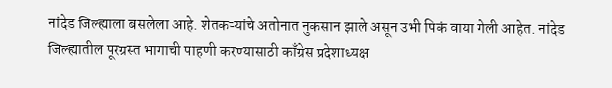नांदेड जिल्ह्याला बसलेला आहे. शेतकऱ्यांचे अतोनात नुकसान झाले असून उभी पिकं वाया गेली आहेत. नांदेड जिल्ह्यातील पूरग्रस्त भागाची पाहणी करण्यासाठी काँग्रेस प्रदेशाध्यक्ष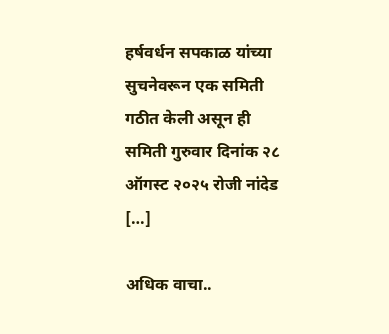हर्षवर्धन सपकाळ यांच्या सुचनेवरून एक समिती गठीत केली असून ही समिती गुरुवार दिनांक २८ ऑगस्ट २०२५ रोजी नांदेड […]

अधिक वाचा..